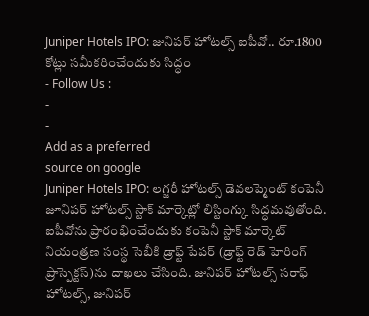Juniper Hotels IPO: జునిపర్ హోటల్స్ ఐపీవో.. రూ.1800 కోట్లు సమీకరించేందుకు సిద్ధం
- Follow Us :
-
-
Add as a preferred
source on google
Juniper Hotels IPO: లగ్జరీ హోటల్స్ డెవలప్మెంట్ కంపెనీ జూనిపర్ హోటల్స్ స్టాక్ మార్కెట్లో లిస్టింగ్కు సిద్ధమవుతోంది. ఐపీవోను ప్రారంభించేందుకు కంపెనీ స్టాక్ మార్కెట్ నియంత్రణ సంస్థ సెబీకి డ్రాఫ్ట్ పేపర్ (డ్రాఫ్ట్ రెడ్ హెరింగ్ ప్రాస్పెక్టస్)ను దాఖలు చేసింది. జునిపర్ హోటల్స్ సరాఫ్ హోటల్స్, జునిపర్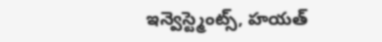ఇన్వెస్ట్మెంట్స్, హయత్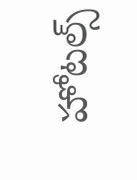హోటల్స్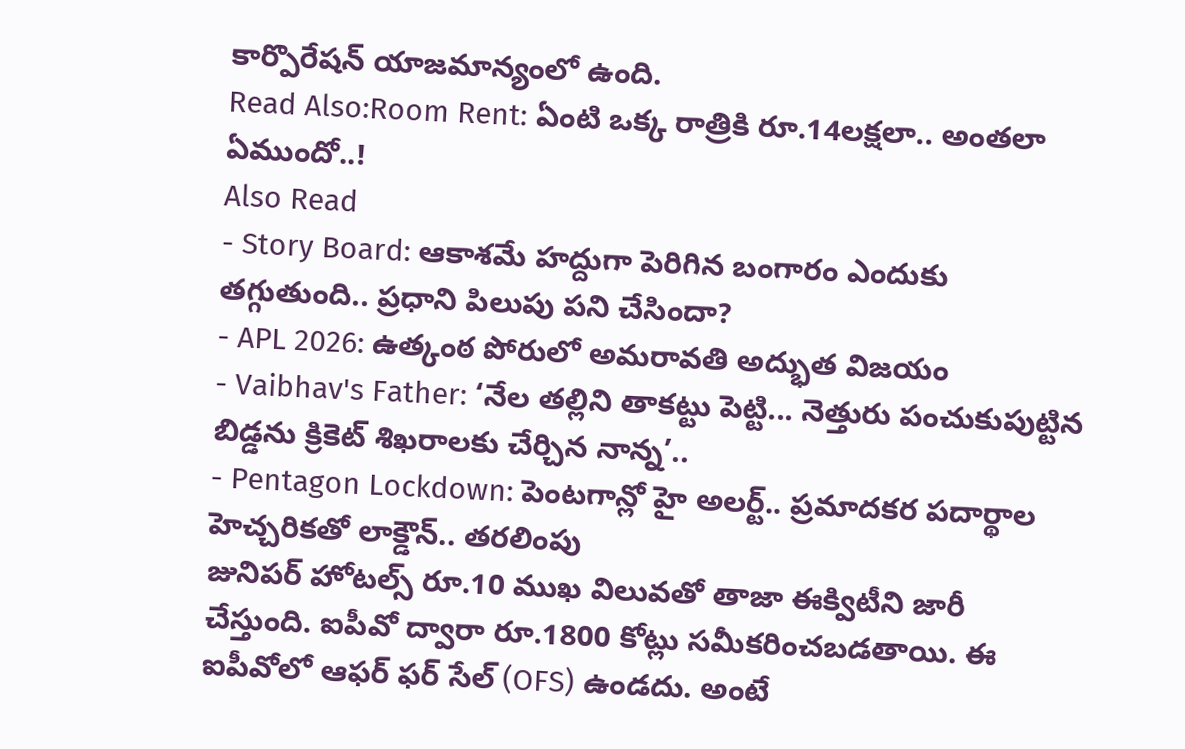కార్పొరేషన్ యాజమాన్యంలో ఉంది.
Read Also:Room Rent: ఏంటి ఒక్క రాత్రికి రూ.14లక్షలా.. అంతలా ఏముందో..!
Also Read
- Story Board: ఆకాశమే హద్దుగా పెరిగిన బంగారం ఎందుకు తగ్గుతుంది.. ప్రధాని పిలుపు పని చేసిందా?
- APL 2026: ఉత్కంఠ పోరులో అమరావతి అద్భుత విజయం
- Vaibhav's Father: ‘నేల తల్లిని తాకట్టు పెట్టి... నెత్తురు పంచుకుపుట్టిన బిడ్డను క్రికెట్ శిఖరాలకు చేర్చిన నాన్న’..
- Pentagon Lockdown: పెంటగాన్లో హై అలర్ట్.. ప్రమాదకర పదార్థాల హెచ్చరికతో లాక్డౌన్.. తరలింపు
జునిపర్ హోటల్స్ రూ.10 ముఖ విలువతో తాజా ఈక్విటీని జారీ చేస్తుంది. ఐపీవో ద్వారా రూ.1800 కోట్లు సమీకరించబడతాయి. ఈ ఐపీవోలో ఆఫర్ ఫర్ సేల్ (OFS) ఉండదు. అంటే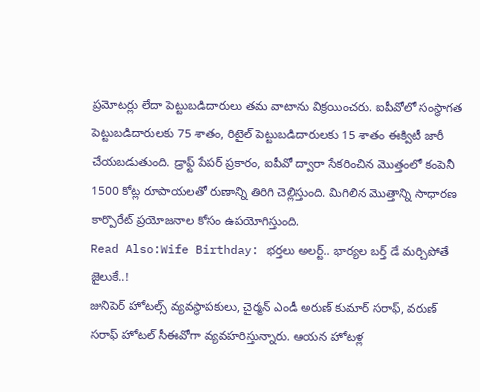ప్రమోటర్లు లేదా పెట్టుబడిదారులు తమ వాటాను విక్రయించరు. ఐపీవోలో సంస్థాగత పెట్టుబడిదారులకు 75 శాతం, రిటైల్ పెట్టుబడిదారులకు 15 శాతం ఈక్విటీ జారీ చేయబడుతుంది. డ్రాఫ్ట్ పేపర్ ప్రకారం, ఐపీవో ద్వారా సేకరించిన మొత్తంలో కంపెనీ 1500 కోట్ల రూపాయలతో రుణాన్ని తిరిగి చెల్లిస్తుంది. మిగిలిన మొత్తాన్ని సాధారణ కార్పొరేట్ ప్రయోజనాల కోసం ఉపయోగిస్తుంది.
Read Also:Wife Birthday: భర్తలు అలర్ట్.. భార్యల బర్త్ డే మర్చిపోతే జైలుకే..!
జునిపెర్ హోటల్స్ వ్యవస్థాపకులు, చైర్మన్ ఎండీ అరుణ్ కుమార్ సరాఫ్, వరుణ్ సరాఫ్ హోటల్ సీఈవోగా వ్యవహరిస్తున్నారు. ఆయన హోటళ్ల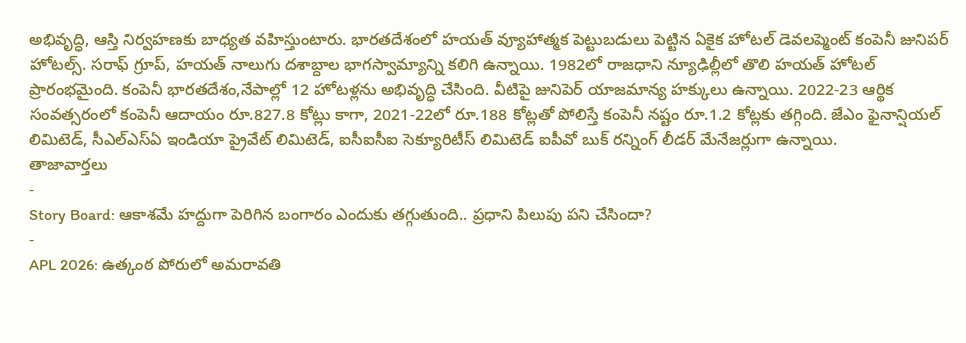అభివృద్ధి, ఆస్తి నిర్వహణకు బాధ్యత వహిస్తుంటారు. భారతదేశంలో హయత్ వ్యూహాత్మక పెట్టుబడులు పెట్టిన ఏకైక హోటల్ డెవలప్మెంట్ కంపెనీ జునిపర్ హోటల్స్. సరాఫ్ గ్రూప్, హయత్ నాలుగు దశాబ్దాల భాగస్వామ్యాన్ని కలిగి ఉన్నాయి. 1982లో రాజధాని న్యూఢిల్లీలో తొలి హయత్ హోటల్ ప్రారంభమైంది. కంపెనీ భారతదేశం,నేపాల్లో 12 హోటళ్లను అభివృద్ధి చేసింది. వీటిపై జునిపెర్ యాజమాన్య హక్కులు ఉన్నాయి. 2022-23 ఆర్థిక సంవత్సరంలో కంపెనీ ఆదాయం రూ.827.8 కోట్లు కాగా, 2021-22లో రూ.188 కోట్లతో పోలిస్తే కంపెనీ నష్టం రూ.1.2 కోట్లకు తగ్గింది. జేఎం ఫైనాన్షియల్ లిమిటెడ్, సీఎల్ఎస్ఏ ఇండియా ప్రైవేట్ లిమిటెడ్, ఐసీఐసీఐ సెక్యూరిటీస్ లిమిటెడ్ ఐపీవో బుక్ రన్నింగ్ లీడర్ మేనేజర్లుగా ఉన్నాయి.
తాజావార్తలు
-
Story Board: ఆకాశమే హద్దుగా పెరిగిన బంగారం ఎందుకు తగ్గుతుంది.. ప్రధాని పిలుపు పని చేసిందా?
-
APL 2026: ఉత్కంఠ పోరులో అమరావతి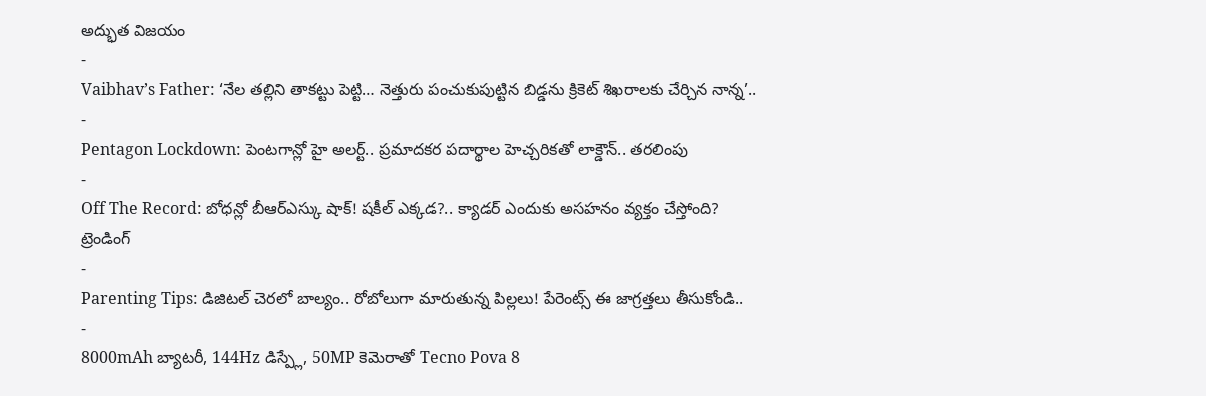అద్భుత విజయం
-
Vaibhav’s Father: ‘నేల తల్లిని తాకట్టు పెట్టి… నెత్తురు పంచుకుపుట్టిన బిడ్డను క్రికెట్ శిఖరాలకు చేర్చిన నాన్న’..
-
Pentagon Lockdown: పెంటగాన్లో హై అలర్ట్.. ప్రమాదకర పదార్థాల హెచ్చరికతో లాక్డౌన్.. తరలింపు
-
Off The Record: బోధన్లో బీఆర్ఎస్కు షాక్! షకీల్ ఎక్కడ?.. క్యాడర్ ఎందుకు అసహనం వ్యక్తం చేస్తోంది?
ట్రెండింగ్
-
Parenting Tips: డిజిటల్ చెరలో బాల్యం.. రోబోలుగా మారుతున్న పిల్లలు! పేరెంట్స్ ఈ జాగ్రత్తలు తీసుకోండి..
-
8000mAh బ్యాటరీ, 144Hz డిస్ప్లే, 50MP కెమెరాతో Tecno Pova 8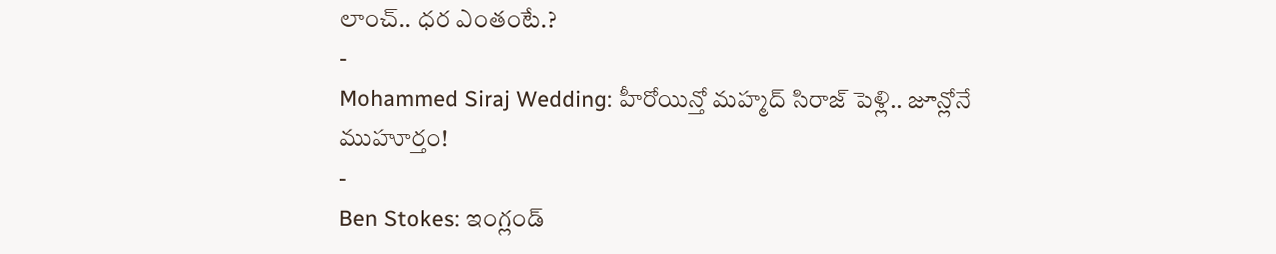లాంచ్.. ధర ఎంతంటే.?
-
Mohammed Siraj Wedding: హీరోయిన్తో మహ్మద్ సిరాజ్ పెళ్లి.. జూన్లోనే ముహూర్తం!
-
Ben Stokes: ఇంగ్లండ్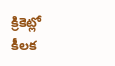క్రికెట్లో కీలక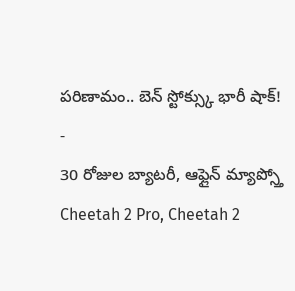పరిణామం.. బెన్ స్టోక్స్కు భారీ షాక్!
-
30 రోజుల బ్యాటరీ, ఆఫ్లైన్ మ్యాప్స్తో Cheetah 2 Pro, Cheetah 2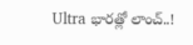Ultra భారత్లో లాంచ్..!